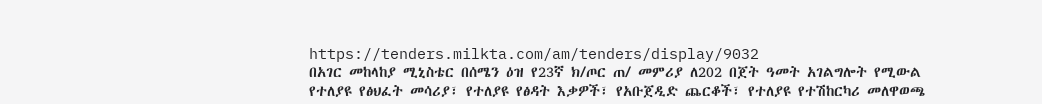https://tenders.milkta.com/am/tenders/display/9032
በአገር መከላከያ ሚኒስቴር በሰሜን ዕዝ የ23ኛ ክ/ጦር ጠ/ መምሪያ ለ202 በጀት ዓመት አገልግሎት የሚውል የተለያዩ የፅህፈት መሳሪያ፣ የተለያዩ የፅዳት እቃዎች፣ የአቡጀዲድ ጨርቆች፣ የተለያዩ የተሽከርካሪ መለዋወጫ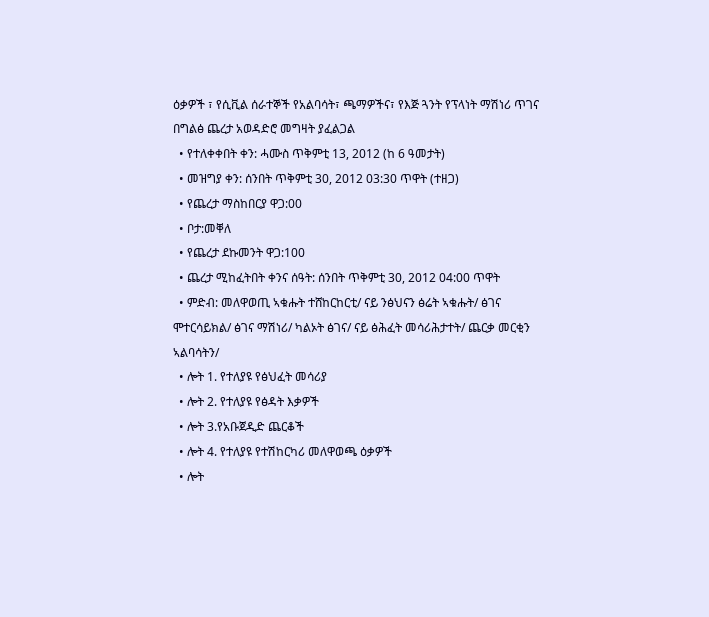ዕቃዎች ፣ የሲቪል ሰራተኞች የአልባሳት፣ ጫማዎችና፣ የእጅ ጓንት የፕላነት ማሽነሪ ጥገና በግልፅ ጨረታ አወዳድሮ መግዛት ያፈልጋል
  • የተለቀቀበት ቀን: ሓሙስ ጥቅምቲ 13, 2012 (ከ 6 ዓመታት)
  • መዝግያ ቀን: ሰንበት ጥቅምቲ 30, 2012 03:30 ጥዋት (ተዘጋ)
  • የጨረታ ማስከበርያ ዋጋ:00
  • ቦታ:መቐለ
  • የጨረታ ደኩመንት ዋጋ:100
  • ጨረታ ሚከፈትበት ቀንና ሰዓት: ሰንበት ጥቅምቲ 30, 2012 04:00 ጥዋት
  • ምድብ: መለዋወጢ ኣቁሑት ተሸከርከርቲ/ ናይ ንፅህናን ፅሬት ኣቁሑት/ ፅገና ሞተርሳይክል/ ፅገና ማሽነሪ/ ካልኦት ፅገና/ ናይ ፅሕፈት መሳሪሕታተት/ ጨርቃ መርቂን ኣልባሳትን/
  • ሎት 1. የተለያዩ የፅህፈት መሳሪያ
  • ሎት 2. የተለያዩ የፅዳት እቃዎች
  • ሎት 3.የአቡጀዲድ ጨርቆች
  • ሎት 4. የተለያዩ የተሽከርካሪ መለዋወጫ ዕቃዎች
  • ሎት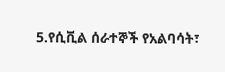5.የሲቪል ሰራተኞች የአልባሳት፣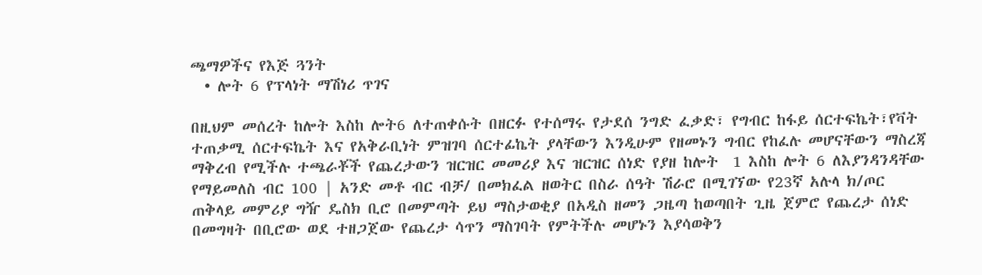ጫማዎችና የእጅ ጓንት
  • ሎት 6 የፕላነት ማሽነሪ ጥገና

በዚህም መሰረት ከሎት እስከ ሎት6 ለተጠቀሱት በዘርፉ የተሰማሩ የታደሰ ንግድ ፈቃድ፣ የግብር ከፋይ ሰርተፍኬት፣የቫት ተጠቃሚ ሰርተፍኬት እና የአቅራቢነት ምዝገባ ሰርተፊኬት ያላቸውን እንዲሁም የዘመኑን ግብር የከፈሉ መሆናቸውን ማስረጃ ማቅረብ የሚችሉ ተጫራቾች የጨረታውን ዝርዝር መመሪያ እና ዝርዝር ሰነድ የያዘ ከሎት  1 እስከ ሎት 6 ለእያንዳንዳቸው የማይመለስ ብር 100 | አንድ መቶ ብር ብቻ/ በመክፈል ዘወትር በስራ ሰዓት ሽራሮ በሚገኘው የ23ኛ አሉላ ክ/ጦር ጠቅላይ መምሪያ ግዥ ዴስክ ቢሮ በመምጣት ይህ ማስታወቂያ በአዲስ ዘመን ጋዜጣ ከወጣበት ጊዜ ጀምሮ የጨረታ ሰነድ በመግዛት በቢሮው ወደ ተዘጋጀው የጨረታ ሳጥን ማስገባት የምትችሉ መሆኑን እያሳወቅን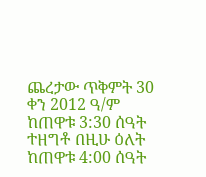ጨረታው ጥቅምት 30 ቀን 2012 ዓ/ም ከጠዋቱ 3:30 ሰዓት ተዘግቶ በዚሁ ዕለት ከጠዋቱ 4:00 ሰዓት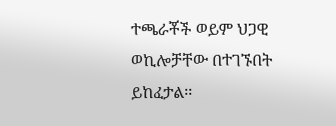ተጫራቾች ወይም ህጋዊ ወኪሎቻቸው በተገኙበት ይከፈታል፡፡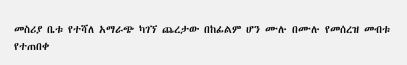መስሪያ ቤቱ የተሻለ አማራጭ ካገኘ ጨረታው በከፊልም ሆን ሙሉ በሙሉ የመሰረዝ መብቱ የተጠበቀ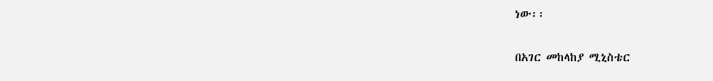ነው፡፡

በአገር መከላከያ ሚኒስቴር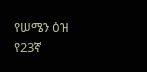የሠሜን ዕዝ የ23ኛ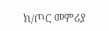ክ/ጦር መምሪያ